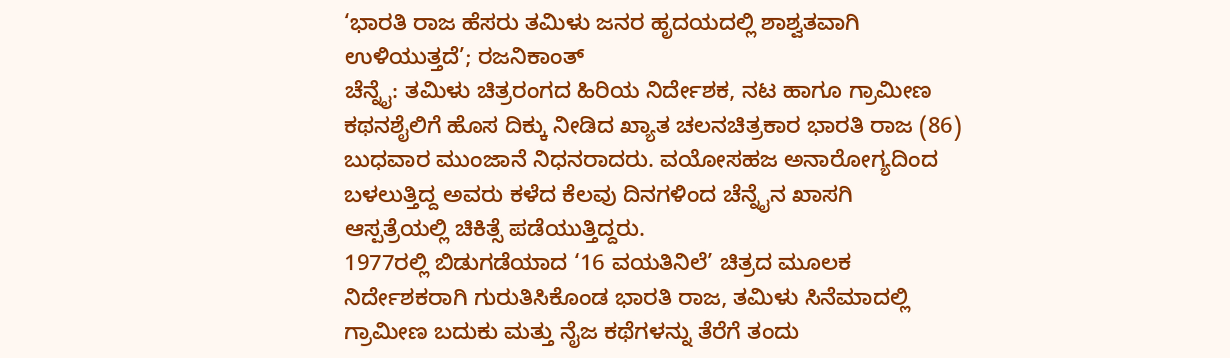‘ಭಾರತಿ ರಾಜ ಹೆಸರು ತಮಿಳು ಜನರ ಹೃದಯದಲ್ಲಿ ಶಾಶ್ವತವಾಗಿ ಉಳಿಯುತ್ತದೆ’; ರಜನಿಕಾಂತ್
ಚೆನ್ನೈ: ತಮಿಳು ಚಿತ್ರರಂಗದ ಹಿರಿಯ ನಿರ್ದೇಶಕ, ನಟ ಹಾಗೂ ಗ್ರಾಮೀಣ ಕಥನಶೈಲಿಗೆ ಹೊಸ ದಿಕ್ಕು ನೀಡಿದ ಖ್ಯಾತ ಚಲನಚಿತ್ರಕಾರ ಭಾರತಿ ರಾಜ (86) ಬುಧವಾರ ಮುಂಜಾನೆ ನಿಧನರಾದರು. ವಯೋಸಹಜ ಅನಾರೋಗ್ಯದಿಂದ ಬಳಲುತ್ತಿದ್ದ ಅವರು ಕಳೆದ ಕೆಲವು ದಿನಗಳಿಂದ ಚೆನ್ನೈನ ಖಾಸಗಿ ಆಸ್ಪತ್ರೆಯಲ್ಲಿ ಚಿಕಿತ್ಸೆ ಪಡೆಯುತ್ತಿದ್ದರು.
1977ರಲ್ಲಿ ಬಿಡುಗಡೆಯಾದ ‘16 ವಯತಿನಿಲೆ’ ಚಿತ್ರದ ಮೂಲಕ ನಿರ್ದೇಶಕರಾಗಿ ಗುರುತಿಸಿಕೊಂಡ ಭಾರತಿ ರಾಜ, ತಮಿಳು ಸಿನೆಮಾದಲ್ಲಿ ಗ್ರಾಮೀಣ ಬದುಕು ಮತ್ತು ನೈಜ ಕಥೆಗಳನ್ನು ತೆರೆಗೆ ತಂದು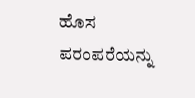ಹೊಸ ಪರಂಪರೆಯನ್ನು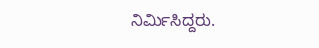ನಿರ್ಮಿಸಿದ್ದರು.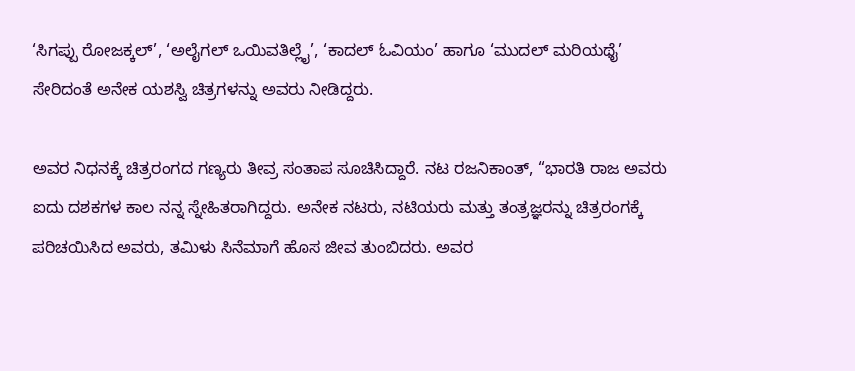‘ಸಿಗಪ್ಪು ರೋಜಕ್ಕಲ್’, ‘ಅಲೈಗಲ್ ಒಯಿವತಿಲ್ಲೈ’, ‘ಕಾದಲ್ ಓವಿಯಂ’ ಹಾಗೂ ‘ಮುದಲ್ ಮರಿಯಥೈ’ ಸೇರಿದಂತೆ ಅನೇಕ ಯಶಸ್ವಿ ಚಿತ್ರಗಳನ್ನು ಅವರು ನೀಡಿದ್ದರು.

ಅವರ ನಿಧನಕ್ಕೆ ಚಿತ್ರರಂಗದ ಗಣ್ಯರು ತೀವ್ರ ಸಂತಾಪ ಸೂಚಿಸಿದ್ದಾರೆ. ನಟ ರಜನಿಕಾಂತ್, “ಭಾರತಿ ರಾಜ ಅವರು ಐದು ದಶಕಗಳ ಕಾಲ ನನ್ನ ಸ್ನೇಹಿತರಾಗಿದ್ದರು. ಅನೇಕ ನಟರು, ನಟಿಯರು ಮತ್ತು ತಂತ್ರಜ್ಞರನ್ನು ಚಿತ್ರರಂಗಕ್ಕೆ ಪರಿಚಯಿಸಿದ ಅವರು, ತಮಿಳು ಸಿನೆಮಾಗೆ ಹೊಸ ಜೀವ ತುಂಬಿದರು. ಅವರ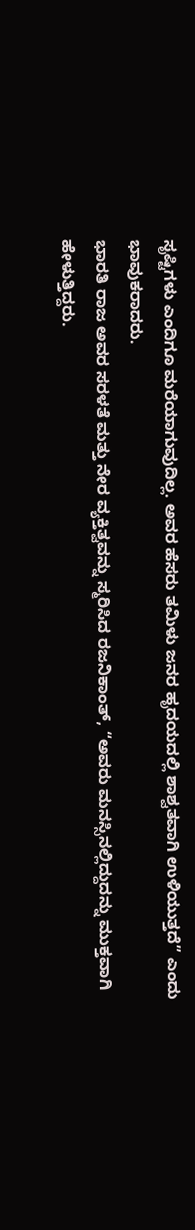ಸೃಷ್ಟಿಗಳು ಎಂದಿಗೂ ಮರೆಯಾಗುವುದಿಲ್ಲ. ಅವರ ಹೆಸರು ತಮಿಳು ಜನರ ಹೃದಯದಲ್ಲಿ ಶಾಶ್ವತವಾಗಿ ಉಳಿಯುತ್ತದೆ” ಎಂದು ಭಾವುಕರಾದರು.
ಭಾರತಿ ರಾಜ ಅವರ ಸರಳತೆ ಮತ್ತು ನೇರ ವ್ಯಕ್ತಿತ್ವವನ್ನು ಸ್ಮರಿಸಿದ ರಜನಿಕಾಂತ್, “ಅವರು ಮನಸ್ಸಿನಲ್ಲಿದ್ದುದನ್ನು ಮುಕ್ತವಾಗಿ ಹೇಳುತ್ತಿದ್ದರು.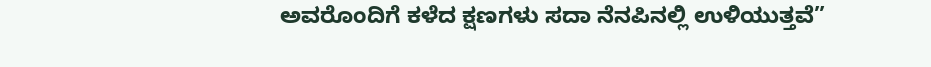ಅವರೊಂದಿಗೆ ಕಳೆದ ಕ್ಷಣಗಳು ಸದಾ ನೆನಪಿನಲ್ಲಿ ಉಳಿಯುತ್ತವೆ”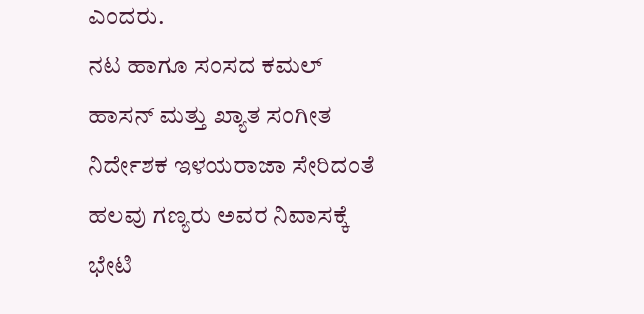ಎಂದರು.
ನಟ ಹಾಗೂ ಸಂಸದ ಕಮಲ್ ಹಾಸನ್ ಮತ್ತು ಖ್ಯಾತ ಸಂಗೀತ ನಿರ್ದೇಶಕ ಇಳಯರಾಜಾ ಸೇರಿದಂತೆ ಹಲವು ಗಣ್ಯರು ಅವರ ನಿವಾಸಕ್ಕೆ ಭೇಟಿ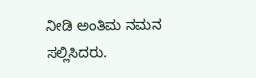ನೀಡಿ ಅಂತಿಮ ನಮನ ಸಲ್ಲಿಸಿದರು.